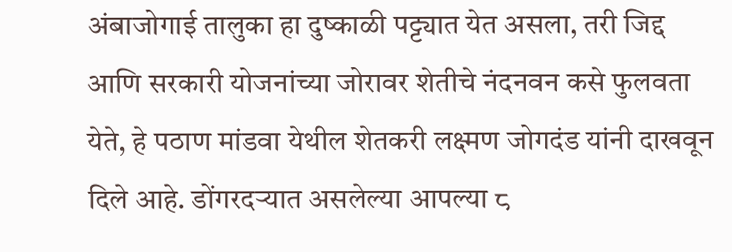अंबाजोगाई तालुका हा दुष्काळी पट्ट्यात येत असला, तरी जिद्द आणि सरकारी योजनांच्या जोरावर शेतीचे नंदनवन कसे फुलवता येते, हे पठाण मांडवा येथील शेतकरी लक्ष्मण जोगदंड यांनी दाखवून दिले आहे. डोंगरदऱ्यात असलेल्या आपल्या ८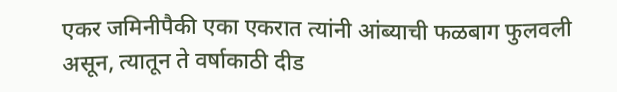एकर जमिनीपैकी एका एकरात त्यांनी आंब्याची फळबाग फुलवली असून, त्यातून ते वर्षाकाठी दीड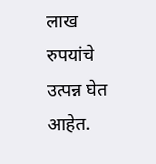लाख रुपयांचे उत्पन्न घेत आहेत.